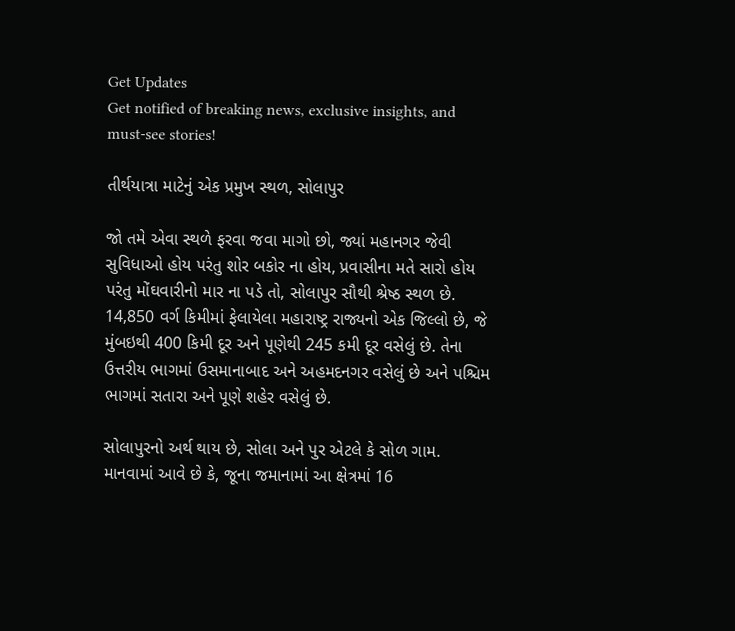Get Updates
Get notified of breaking news, exclusive insights, and must-see stories!

તીર્થયાત્રા માટેનું એક પ્રમુખ સ્થળ, સોલાપુર

જો તમે એવા સ્થળે ફરવા જવા માગો છો, જ્યાં મહાનગર જેવી સુવિધાઓ હોય પરંતુ શોર બકોર ના હોય, પ્રવાસીના મતે સારો હોય પરંતુ મોંઘવારીનો માર ના પડે તો, સોલાપુર સૌથી શ્રેષ્ઠ સ્થળ છે. 14,850 વર્ગ કિમીમાં ફેલાયેલા મહારાષ્ટ્ર રાજ્યનો એક જિલ્લો છે, જે મુંબઇથી 400 કિમી દૂર અને પૂણેથી 245 કમી દૂર વસેલું છે. તેના ઉત્તરીય ભાગમાં ઉસમાનાબાદ અને અહમદનગર વસેલું છે અને પશ્ચિમ ભાગમાં સતારા અને પૂણે શહેર વસેલું છે.

સોલાપુરનો અર્થ થાય છે, સોલા અને પુર એટલે કે સોળ ગામ. માનવામાં આવે છે કે, જૂના જમાનામાં આ ક્ષેત્રમાં 16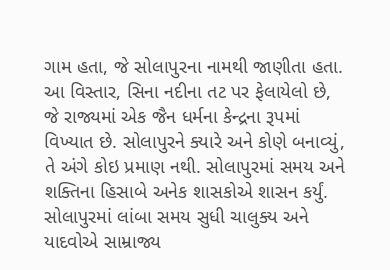ગામ હતા, જે સોલાપુરના નામથી જાણીતા હતા. આ વિસ્તાર, સિના નદીના તટ પર ફેલાયેલો છે, જે રાજ્યમાં એક જૈન ધર્મના કેન્દ્રના રૂપમાં વિખ્યાત છે. સોલાપુરને ક્યારે અને કોણે બનાવ્યું, તે અંગે કોઇ પ્રમાણ નથી. સોલાપુરમાં સમય અને શક્તિના હિસાબે અનેક શાસકોએ શાસન કર્યું. સોલાપુરમાં લાંબા સમય સુધી ચાલુક્ય અને યાદવોએ સામ્રાજ્ય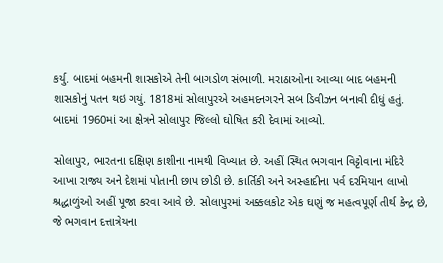કર્યુ. બાદમાં બહમની શાસકોએ તેની બાગડોળ સંભાળી. મરાઠાઓના આવ્યા બાદ બહમની શાસકોનું પતન થઇ ગયું. 1818માં સોલાપુરએ અહમદનગરને સબ ડિવીઝન બનાવી દીધું હતું. બાદમાં 1960માં આ ક્ષેત્રને સોલાપુર જિલ્લો ઘોષિત કરી દેવામાં આવ્યો.

સોલાપુર, ભારતના દક્ષિણ કાશીના નામથી વિખ્યાત છે. અહીં સ્થિત ભગવાન વિટ્ટોવાના મંદિરે આખા રાજ્ય અને દેશમાં પોતાની છાપ છોડી છે. કાર્તિકી અને અસ્હાદીના પર્વ દરમિયાન લાખો શ્રદ્ધાળુંઓ અહીં પૂજા કરવા આવે છે. સોલાપુરમાં અક્કલકોટ એક ઘણું જ મહત્વપૂર્ણ તીર્થ કેન્દ્ર છે, જે ભગવાન દત્તાત્રેયના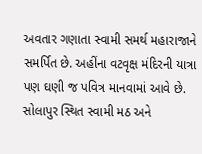અવતાર ગણાતા સ્વામી સમર્થ મહારાજાને સમર્પિત છે. અહીંના વટવૃક્ષ મંદિરની યાત્રા પણ ઘણી જ પવિત્ર માનવામાં આવે છે. સોલાપુર સ્થિત સ્વામી મઠ અને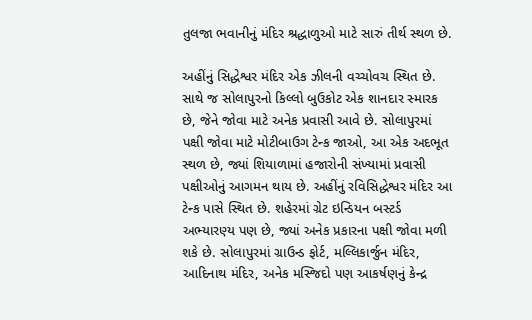તુલજા ભવાનીનું મંદિર શ્રદ્ધાળુઓ માટે સારું તીર્થ સ્થળ છે.

અહીંનું સિદ્ધેશ્વર મંદિર એક ઝીલની વચ્ચોવચ સ્થિત છે. સાથે જ સોલાપુરનો કિલ્લો બુઉકોટ એક શાનદાર સ્મારક છે, જેને જોવા માટે અનેક પ્રવાસી આવે છે. સોલાપુરમાં પક્ષી જોવા માટે મોટીબાઉગ ટેન્ક જાઓ, આ એક અદભૂત સ્થળ છે, જ્યાં શિયાળામાં હજારોની સંખ્યામાં પ્રવાસી પક્ષીઓનું આગમન થાય છે. અહીંનું રવિસિદ્ધેશ્વર મંદિર આ ટેન્ક પાસે સ્થિત છે. શહેરમાં ગ્રેટ ઇન્ડિયન બસ્ટર્ડ અભ્યારણ્ય પણ છે, જ્યાં અનેક પ્રકારના પક્ષી જોવા મળી શકે છે. સોલાપુરમાં ગ્રાઉન્ડ ફોર્ટ, મલ્લિકાર્જુન મંદિર, આદિનાથ મંદિર, અનેક મસ્જિદો પણ આકર્ષણનું કેન્દ્ર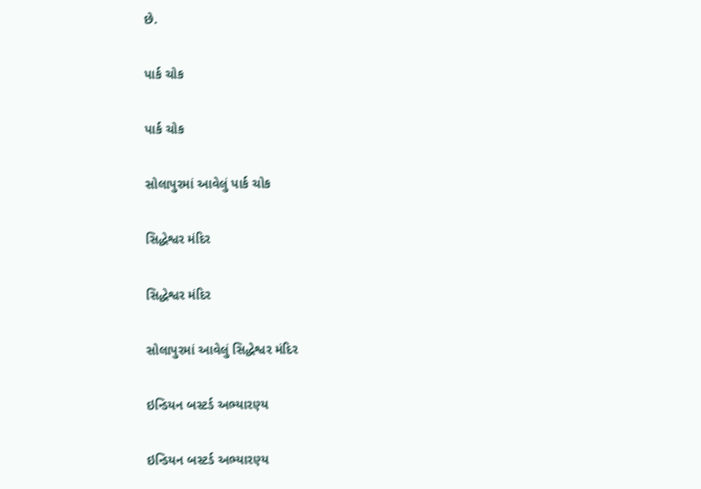છે.

પાર્ક ચોક

પાર્ક ચોક

સોલાપુરમાં આવેલું પાર્ક ચોક

સિદ્ધેશ્વર મંદિર

સિદ્ધેશ્વર મંદિર

સોલાપુરમાં આવેલું સિદ્ધેશ્વર મંદિર

ઇન્ડિયન બસ્ટર્ડ અભ્યારણ્ય

ઇન્ડિયન બસ્ટર્ડ અભ્યારણ્ય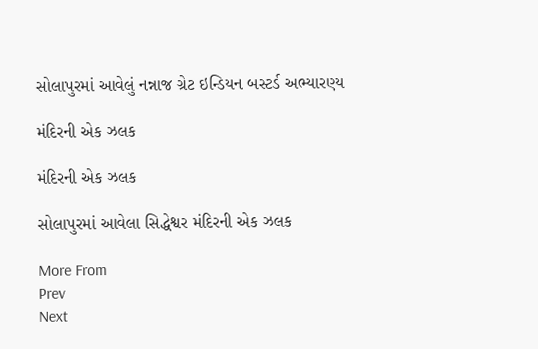સોલાપુરમાં આવેલું નન્નાજ ગ્રેટ ઇન્ડિયન બસ્ટર્ડ અભ્યારણ્ય

મંદિરની એક ઝલક

મંદિરની એક ઝલક

સોલાપુરમાં આવેલા સિદ્ધેશ્વર મંદિરની એક ઝલક

More From
Prev
Next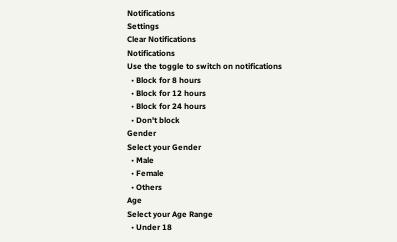Notifications
Settings
Clear Notifications
Notifications
Use the toggle to switch on notifications
  • Block for 8 hours
  • Block for 12 hours
  • Block for 24 hours
  • Don't block
Gender
Select your Gender
  • Male
  • Female
  • Others
Age
Select your Age Range
  • Under 18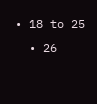• 18 to 25
  • 26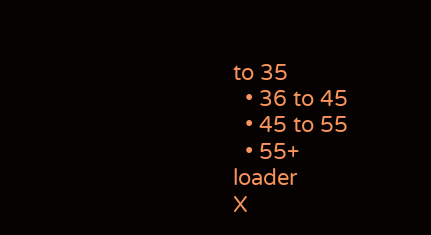to 35
  • 36 to 45
  • 45 to 55
  • 55+
loader
X